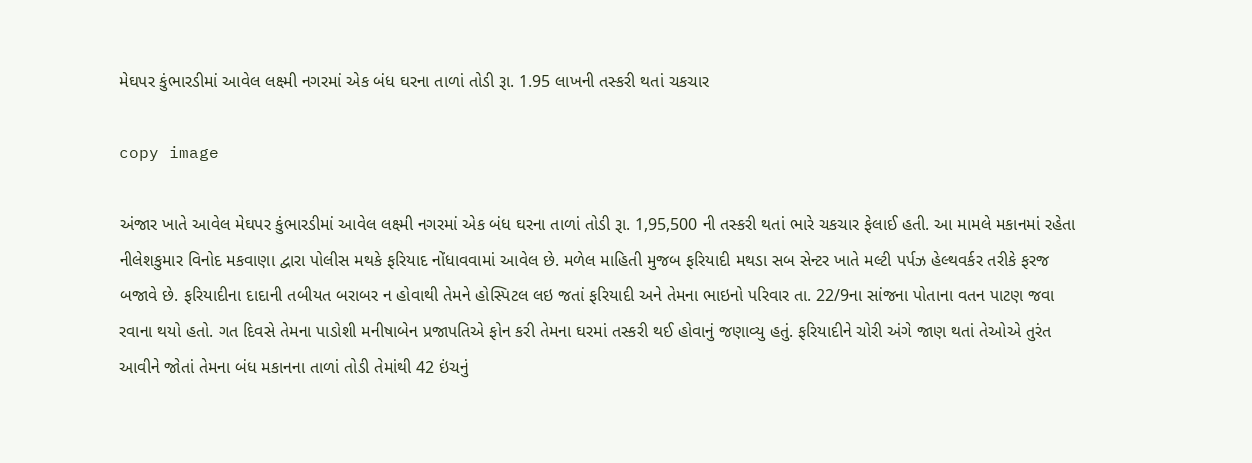મેઘપર કુંભારડીમાં આવેલ લક્ષ્મી નગરમાં એક બંધ ઘરના તાળાં તોડી રૂા. 1.95 લાખની તસ્કરી થતાં ચકચાર

copy image

અંજાર ખાતે આવેલ મેઘપર કુંભારડીમાં આવેલ લક્ષ્મી નગરમાં એક બંધ ઘરના તાળાં તોડી રૂા. 1,95,500 ની તસ્કરી થતાં ભારે ચકચાર ફેલાઈ હતી. આ મામલે મકાનમાં રહેતા નીલેશકુમાર વિનોદ મકવાણા દ્વારા પોલીસ મથકે ફરિયાદ નોંધાવવામાં આવેલ છે. મળેલ માહિતી મુજબ ફરિયાદી મથડા સબ સેન્ટર ખાતે મલ્ટી પર્પઝ હેલ્થવર્કર તરીકે ફરજ બજાવે છે. ફરિયાદીના દાદાની તબીયત બરાબર ન હોવાથી તેમને હોસ્પિટલ લઇ જતાં ફરિયાદી અને તેમના ભાઇનો પરિવાર તા. 22/9ના સાંજના પોતાના વતન પાટણ જવા રવાના થયો હતો. ગત દિવસે તેમના પાડોશી મનીષાબેન પ્રજાપતિએ ફોન કરી તેમના ઘરમાં તસ્કરી થઈ હોવાનું જણાવ્યુ હતું. ફરિયાદીને ચોરી અંગે જાણ થતાં તેઓએ તુરંત આવીને જોતાં તેમના બંધ મકાનના તાળાં તોડી તેમાંથી 42 ઇંચનું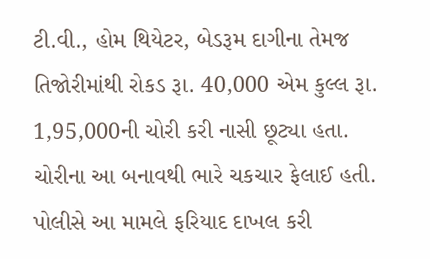ટી.વી., હોમ થિયેટર, બેડરૂમ દાગીના તેમજ તિજોરીમાંથી રોકડ રૂા. 40,000 એમ કુલ્લ રૂા. 1,95,000ની ચોરી કરી નાસી છૂટ્યા હતા. ચોરીના આ બનાવથી ભારે ચકચાર ફેલાઈ હતી. પોલીસે આ મામલે ફરિયાદ દાખલ કરી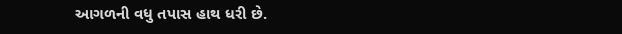આગળની વધુ તપાસ હાથ ધરી છે.